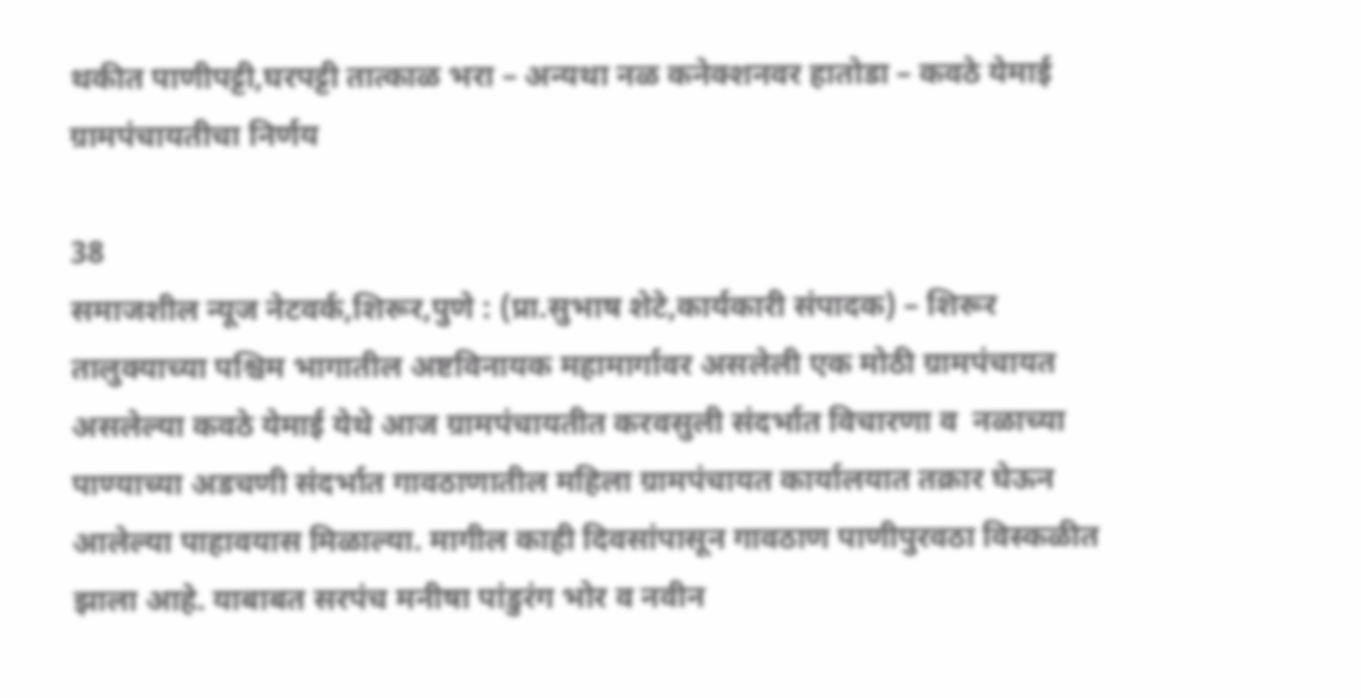थकीत पाणीपट्टी,घरपट्टी तात्काळ भरा – अन्यथा नळ कनेक्शनवर हातोडा – कवठे येमाई ग्रामपंचायतीचा निर्णय

38
समाजशील न्यूज नेटवर्क,शिरूर,पुणे : (प्रा.सुभाष शेटे,कार्यकारी संपादक) – शिरूर तालुक्याच्या पश्चिम भागातील अष्टविनायक महामार्गावर असलेली एक मोठी ग्रामपंचायत असलेल्या कवठे येमाई येथे आज ग्रामपंचायतीत करवसुली संदर्भात विचारणा व  नळाच्या पाण्याच्या अडचणी संदर्भात गावठाणातील महिला ग्रामपंचायत कार्यालयात तक्रार घेऊन आलेल्या पाहावयास मिळाल्या. मागील काही दिवसांपासून गावठाण पाणीपुरवठा विस्कळीत झाला आहे. याबाबत सरपंच मनीषा पांडुरंग भोर व नवीन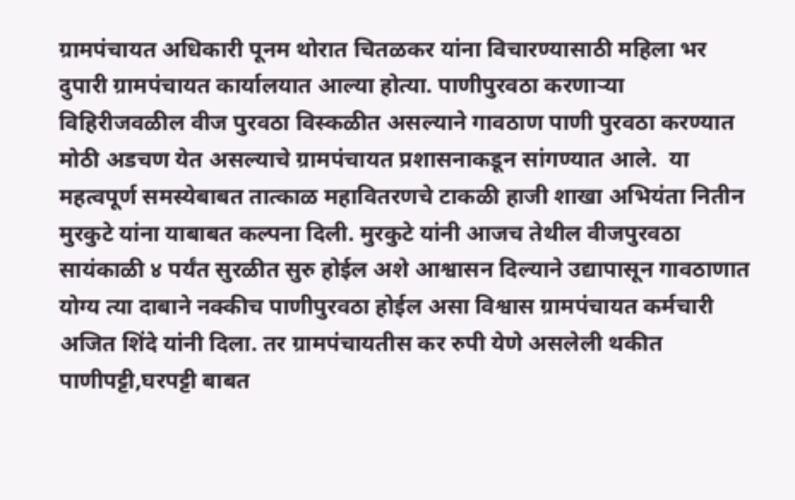ग्रामपंचायत अधिकारी पूनम थोरात चितळकर यांना विचारण्यासाठी महिला भर दुपारी ग्रामपंचायत कार्यालयात आल्या होत्या. पाणीपुरवठा करणाऱ्या विहिरीजवळील वीज पुरवठा विस्कळीत असल्याने गावठाण पाणी पुरवठा करण्यात मोठी अडचण येत असल्याचे ग्रामपंचायत प्रशासनाकडून सांगण्यात आले.  या महत्वपूर्ण समस्येबाबत तात्काळ महावितरणचे टाकळी हाजी शाखा अभियंता नितीन मुरकुटे यांना याबाबत कल्पना दिली. मुरकुटे यांनी आजच तेथील वीजपुरवठा सायंकाळी ४ पर्यंत सुरळीत सुरु होईल अशे आश्वासन दिल्याने उद्यापासून गावठाणात योग्य त्या दाबाने नक्कीच पाणीपुरवठा होईल असा विश्वास ग्रामपंचायत कर्मचारी अजित शिंदे यांनी दिला. तर ग्रामपंचायतीस कर रुपी येणे असलेली थकीत पाणीपट्टी,घरपट्टी बाबत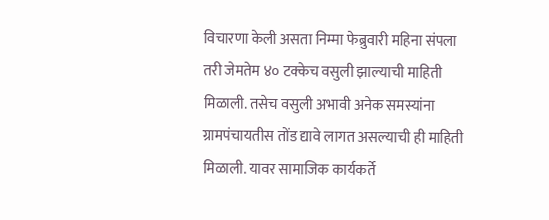विचारणा केली असता निम्मा फेब्रुवारी महिना संपला तरी जेमतेम ४० टक्केच वसुली झाल्याची माहिती मिळाली. तसेच वसुली अभावी अनेक समस्यांना ग्रामपंचायतीस तोंड द्यावे लागत असल्याची ही माहिती मिळाली. यावर सामाजिक कार्यकर्ते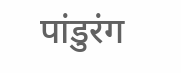पांडुरंग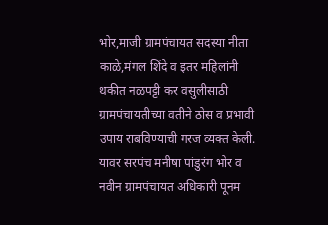भोर,माजी ग्रामपंचायत सदस्या नीता काळे,मंगल शिंदे व इतर महिलांनी थकीत नळपट्टी कर वसुलीसाठी ग्रामपंचायतीच्या वतीने ठोस व प्रभावी उपाय राबविण्याची गरज व्यक्त केली. यावर सरपंच मनीषा पांडुरंग भोर व नवीन ग्रामपंचायत अधिकारी पूनम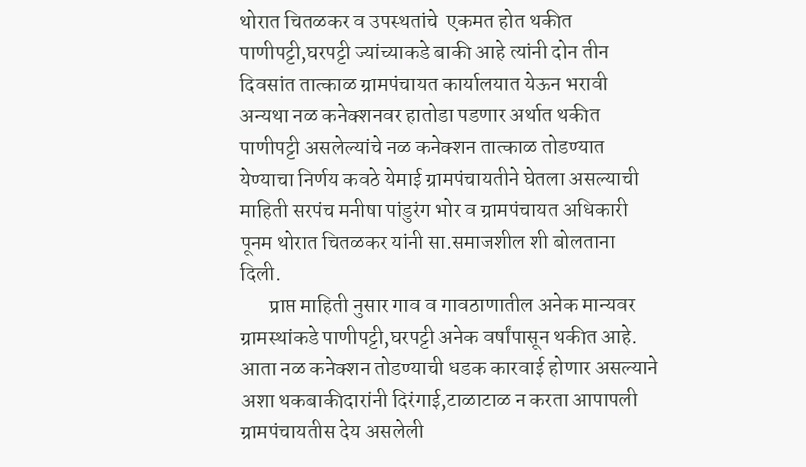थोरात चितळकर व उपस्थतांचे  एकमत होत थकीत पाणीपट्टी,घरपट्टी ज्यांच्याकडे बाकी आहे त्यांनी दोन तीन दिवसांत तात्काळ ग्रामपंचायत कार्यालयात येऊन भरावी अन्यथा नळ कनेक्शनवर हातोडा पडणार अर्थात थकीत पाणीपट्टी असलेल्यांचे नळ कनेक्शन तात्काळ तोडण्यात येण्याचा निर्णय कवठे येमाई ग्रामपंचायतीने घेतला असल्याची माहिती सरपंच मनीषा पांडुरंग भोर व ग्रामपंचायत अधिकारी पूनम थोरात चितळकर यांनी सा.समाजशील शी बोलताना दिली.
       प्राप्त माहिती नुसार गाव व गावठाणातील अनेक मान्यवर ग्रामस्थांकडे पाणीपट्टी,घरपट्टी अनेक वर्षांपासून थकीत आहे. आता नळ कनेक्शन तोडण्याची धडक कारवाई होणार असल्याने अशा थकबाकीदारांनी दिरंगाई,टाळाटाळ न करता आपापली ग्रामपंचायतीस देय असलेली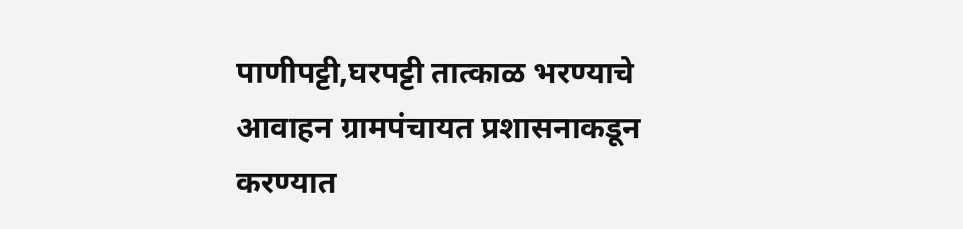पाणीपट्टी,घरपट्टी तात्काळ भरण्याचे आवाहन ग्रामपंचायत प्रशासनाकडून करण्यात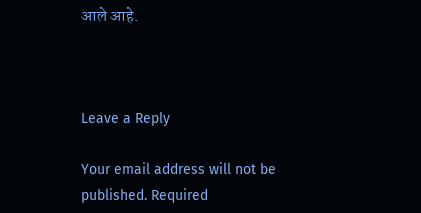आले आहे.



Leave a Reply

Your email address will not be published. Required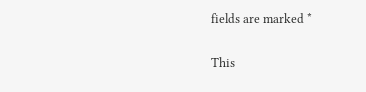fields are marked *

This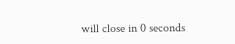will close in 0 seconds